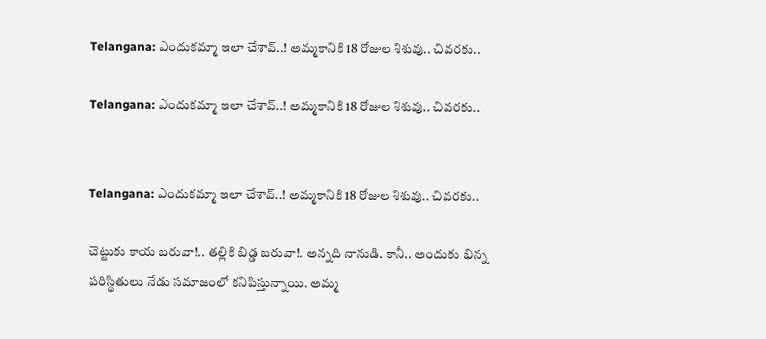Telangana: ఎందుకమ్మా ఇలా చేశావ్..! అమ్మకానికి 18 రోజుల శిశువు.. చివరకు..

Telangana: ఎందుకమ్మా ఇలా చేశావ్..! అమ్మకానికి 18 రోజుల శిశువు.. చివరకు..


Telangana: ఎందుకమ్మా ఇలా చేశావ్..! అమ్మకానికి 18 రోజుల శిశువు.. చివరకు..

చెట్టుకు కాయ బరువా!.. తల్లికి బిడ్డ బరువా!. అన్నది నానుడి. కానీ.. అందుకు భిన్న పరిస్థితులు నేడు సమాజంలో కనిపిస్తున్నాయి. అమ్మ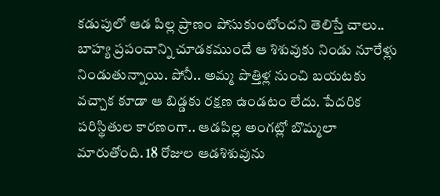కడుపులో ఆడ పిల్ల ప్రాణం పోసుకుంటోందని తెలిస్తే చాలు.. బాహ్య ప్రపంచాన్ని చూడకముందే ఆ శిశువుకు నిండు నూరేళ్లు నిండుతున్నాయి. పోనీ.. అమ్మ పొత్తిళ్ల నుంచి బయటకు వచ్చాక కూడా ఆ బిడ్డకు రక్షణ ఉండటం లేదు. పేదరిక పరిస్థితుల కారణంగా.. ఆడపిల్ల అంగట్లో బొమ్మలా మారుతోంది. 18 రోజుల ఆడశిశువును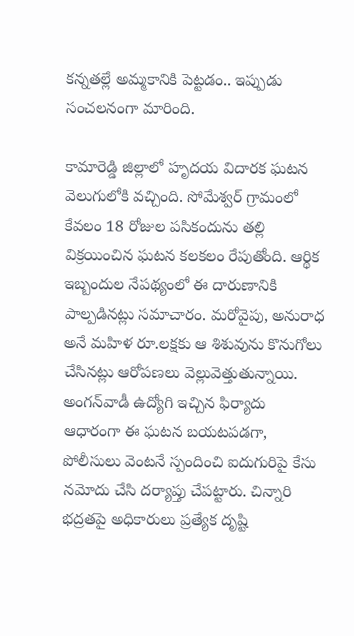కన్నతల్లే అమ్మకానికి పెట్టడం.. ఇప్పుడు సంచలనంగా మారింది.

కామారెడ్డి జిల్లాలో హృదయ విదారక ఘటన వెలుగులోకి వచ్చింది. సోమేశ్వర్ గ్రామంలో కేవలం 18 రోజుల పసికందును తల్లి విక్రయించిన ఘటన కలకలం రేపుతోంది. ఆర్థిక ఇబ్బందుల నేపథ్యంలో ఈ దారుణానికి పాల్పడినట్లు సమాచారం. మరోవైపు, అనురాధ అనే మహిళ రూ.లక్షకు ఆ శిశువును కొనుగోలు చేసినట్లు ఆరోపణలు వెల్లువెత్తుతున్నాయి. అంగన్‌వాడీ ఉద్యోగి ఇచ్చిన ఫిర్యాదు ఆధారంగా ఈ ఘటన బయటపడగా, పోలీసులు వెంటనే స్పందించి ఐదుగురిపై కేసు నమోదు చేసి దర్యాప్తు చేపట్టారు. చిన్నారి భద్రతపై అధికారులు ప్రత్యేక దృష్టి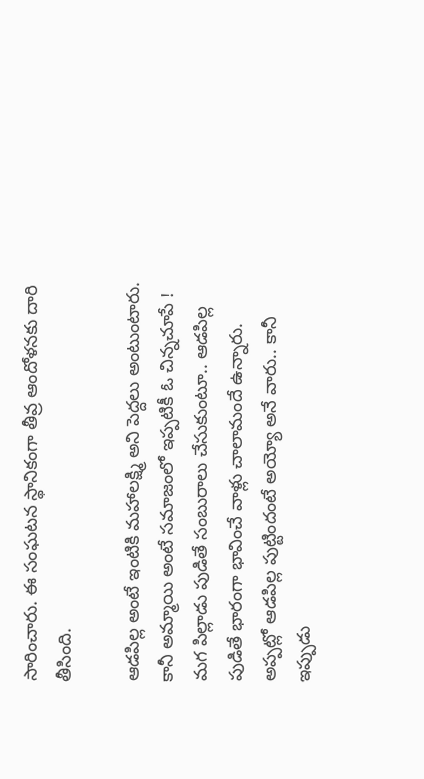సారించారు. ఈ సంఘటన స్థానికంగా తీవ్ర ఆందోళనకు దారి తీసింది.

ఆడ‌పిల్ల అంటే ఇంటికి మ‌హాల‌క్ష్మి అని పెద్దలు అంటుంటారు. కానీ అమ్మాయి అంటే స‌మాజంలో ఇప్పటికీ ఓ చిన్నచూపే ! మ‌గ పిల్లాడు పుడితే సంబురాలు చేసుకుంటూ.. ఆడ‌పిల్ల పుడితే భారంగా భావించే వాళ్లు చాలామందే ఉన్నారు. అప్పట్లో ఆడపిల్ల పుట్టిందంటే అయ్యో అనే వారు.. కానీ ఇప్పుడు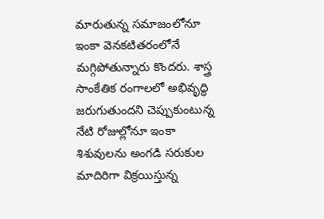మారుతున్న సమాజంలోనూ ఇంకా వెనకటితరంలోనే మగ్గిపోతున్నారు కొందరు. శాస్త్ర సాంకేతిక రంగాలలో అభివృద్ధి జరుగుతుందని చెప్పుకుంటున్న నేటి రోజుల్లోనూ ఇంకా శిశువులను అంగడి సరుకుల మాదిరిగా విక్రయిస్తున్న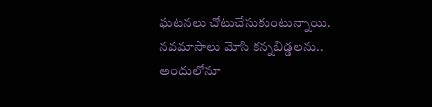ఘటనలు చోటుచేసుకుంటున్నాయి. నవమాసాలు మోసి కన్నబిడ్డలను.. అందులోనూ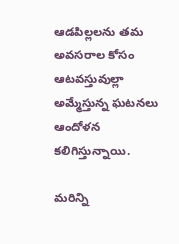ఆడపిల్లలను తమ అవసరాల కోసం ఆటవస్తువుల్లా అమ్మేస్తున్న ఘటనలు ఆందోళన కలిగిస్తున్నాయి.

మరిన్ని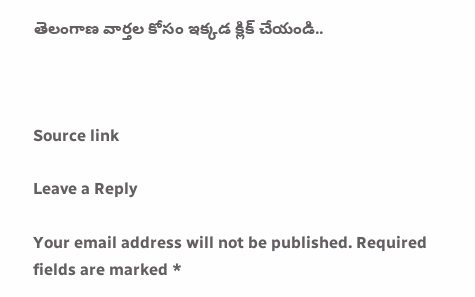తెలంగాణ వార్తల కోసం ఇక్కడ క్లిక్ చేయండి..



Source link

Leave a Reply

Your email address will not be published. Required fields are marked *